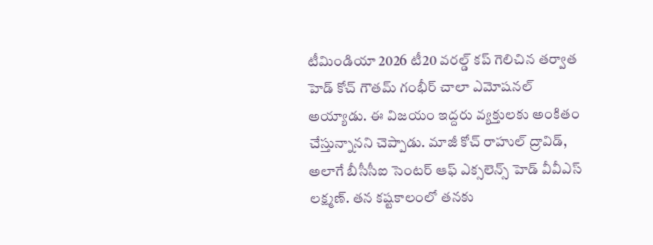టీమిండియా 2026 టీ20 వరల్డ్ కప్ గెలిచిన తర్వాత హెడ్ కోచ్ గౌతమ్ గంభీర్ చాలా ఎమోషనల్ అయ్యాడు. ఈ విజయం ఇద్దరు వ్యక్తులకు అంకితం చేస్తున్నానని చెప్పాడు. మాజీ కోచ్ రాహుల్ ద్రావిడ్, అలాగే బీసీసీఐ సెంటర్ ఆఫ్ ఎక్సలెన్స్ హెడ్ వీవీఎస్ లక్ష్మణ్. తన కష్టకాలంలో తనకు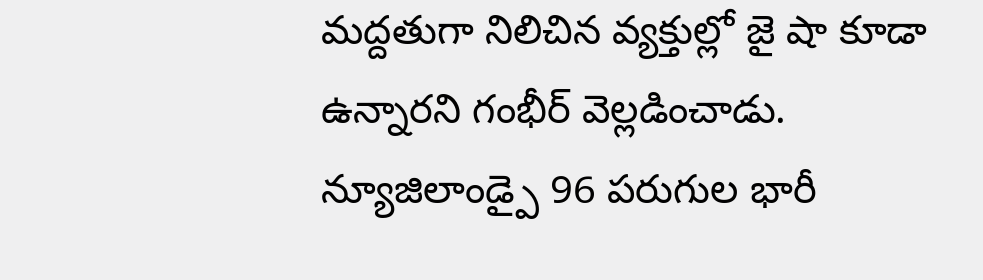మద్దతుగా నిలిచిన వ్యక్తుల్లో జై షా కూడా ఉన్నారని గంభీర్ వెల్లడించాడు. న్యూజిలాండ్పై 96 పరుగుల భారీ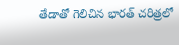తేడాతో గెలిచిన భారత్ చరిత్రలో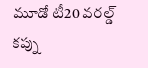మూడో టీ20 వరల్డ్ కప్ను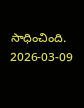సాధించింది.
2026-03-09